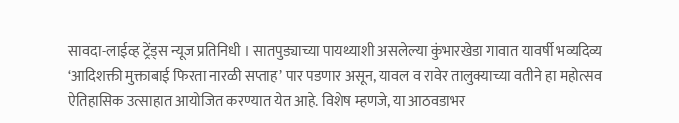सावदा-लाईव्ह ट्रेंड्स न्यूज प्रतिनिधी । सातपुड्याच्या पायथ्याशी असलेल्या कुंभारखेडा गावात यावर्षी भव्यदिव्य ‘आदिशक्ती मुक्ताबाई फिरता नारळी सप्ताह’ पार पडणार असून, यावल व रावेर तालुक्याच्या वतीने हा महोत्सव ऐतिहासिक उत्साहात आयोजित करण्यात येत आहे. विशेष म्हणजे, या आठवडाभर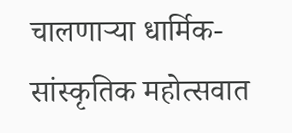चालणाऱ्या धार्मिक-सांस्कृतिक महोत्सवात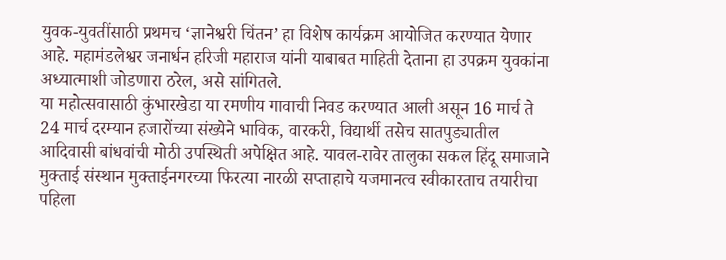युवक-युवतींसाठी प्रथमच ‘ज्ञानेश्वरी चिंतन’ हा विशेष कार्यक्रम आयोजित करण्यात येणार आहे. महामंडलेश्वर जनार्धन हरिजी महाराज यांनी याबाबत माहिती देताना हा उपक्रम युवकांना अध्यात्माशी जोडणारा ठरेल, असे सांगितले.
या महोत्सवासाठी कुंभारखेडा या रमणीय गावाची निवड करण्यात आली असून 16 मार्च ते 24 मार्च दरम्यान हजारोंच्या संख्येने भाविक, वारकरी, विद्यार्थी तसेच सातपुड्यातील आदिवासी बांधवांची मोठी उपस्थिती अपेक्षित आहे. यावल-रावेर तालुका सकल हिंदू समाजाने मुक्ताई संस्थान मुक्ताईनगरच्या फिरत्या नारळी सप्ताहाचे यजमानत्व स्वीकारताच तयारीचा पहिला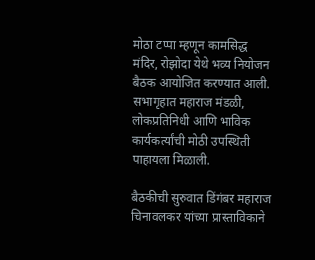मोठा टप्पा म्हणून कामसिद्ध मंदिर, रोझोदा येथे भव्य नियोजन बैठक आयोजित करण्यात आली. सभागृहात महाराज मंडळी, लोकप्रतिनिधी आणि भाविक कार्यकर्त्यांची मोठी उपस्थिती पाहायला मिळाली.

बैठकीची सुरुवात डिंगंबर महाराज चिनावलकर यांच्या प्रास्ताविकाने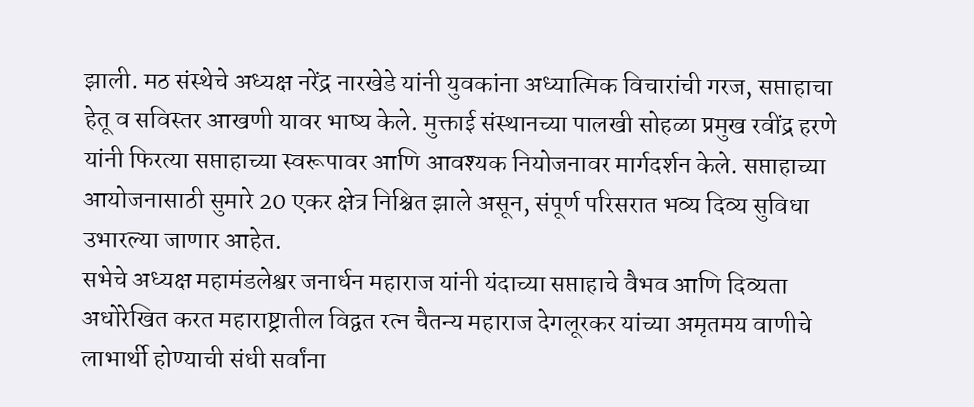झाली. मठ संस्थेचे अध्यक्ष नरेंद्र नारखेडे यांनी युवकांना अध्यात्मिक विचारांची गरज, सप्ताहाचा हेतू व सविस्तर आखणी यावर भाष्य केले. मुक्ताई संस्थानच्या पालखी सोहळा प्रमुख रवींद्र हरणे यांनी फिरत्या सप्ताहाच्या स्वरूपावर आणि आवश्यक नियोजनावर मार्गदर्शन केले. सप्ताहाच्या आयोजनासाठी सुमारे 20 एकर क्षेत्र निश्चित झाले असून, संपूर्ण परिसरात भव्य दिव्य सुविधा उभारल्या जाणार आहेत.
सभेचे अध्यक्ष महामंडलेश्वर जनार्धन महाराज यांनी यंदाच्या सप्ताहाचे वैभव आणि दिव्यता अधोरेखित करत महाराष्ट्रातील विद्वत रत्न चैतन्य महाराज देगलूरकर यांच्या अमृतमय वाणीचे लाभार्थी होण्याची संधी सर्वांना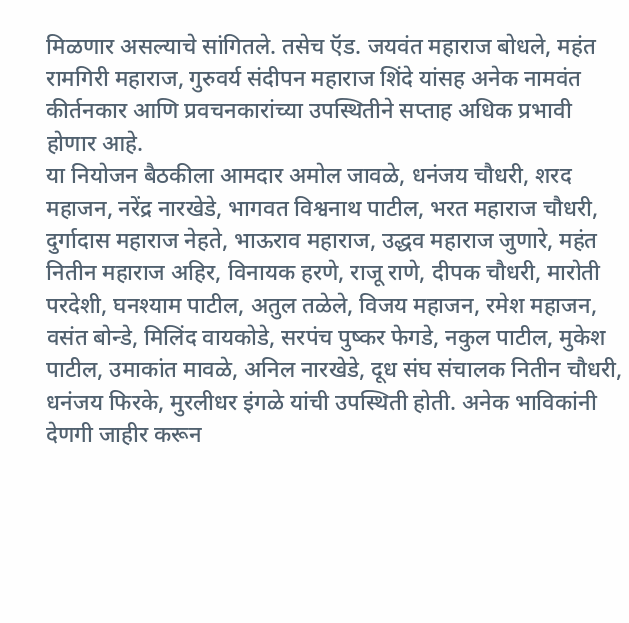मिळणार असल्याचे सांगितले. तसेच ऍड. जयवंत महाराज बोधले, महंत रामगिरी महाराज, गुरुवर्य संदीपन महाराज शिंदे यांसह अनेक नामवंत कीर्तनकार आणि प्रवचनकारांच्या उपस्थितीने सप्ताह अधिक प्रभावी होणार आहे.
या नियोजन बैठकीला आमदार अमोल जावळे, धनंजय चौधरी, शरद महाजन, नरेंद्र नारखेडे, भागवत विश्वनाथ पाटील, भरत महाराज चौधरी, दुर्गादास महाराज नेहते, भाऊराव महाराज, उद्धव महाराज जुणारे, महंत नितीन महाराज अहिर, विनायक हरणे, राजू राणे, दीपक चौधरी, मारोती परदेशी, घनश्याम पाटील, अतुल तळेले, विजय महाजन, रमेश महाजन, वसंत बोन्डे, मिलिंद वायकोडे, सरपंच पुष्कर फेगडे, नकुल पाटील, मुकेश पाटील, उमाकांत मावळे, अनिल नारखेडे, दूध संघ संचालक नितीन चौधरी, धनंजय फिरके, मुरलीधर इंगळे यांची उपस्थिती होती. अनेक भाविकांनी देणगी जाहीर करून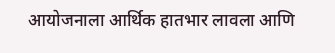आयोजनाला आर्थिक हातभार लावला आणि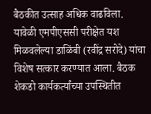बैठकीत उत्साह अधिक वाढविला.
यावेळी एमपीएससी परीक्षेत यश मिळवलेल्या डाळिंबी (रवींद्र सरोदे) यांचा विशेष सत्कार करण्यात आला. बैठक शेकडो कार्यकर्त्यांच्या उपस्थितीत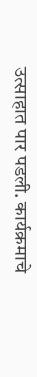उत्साहात पार पडली. कार्यक्रमाचे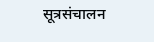सूत्रसंचालन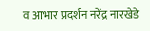व आभार प्रदर्शन नरेंद्र नारखेडे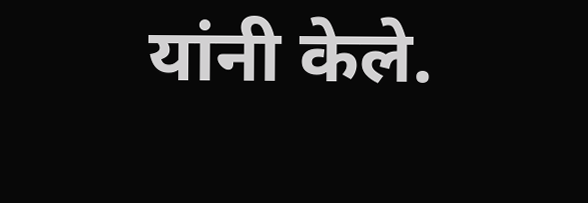यांनी केले.